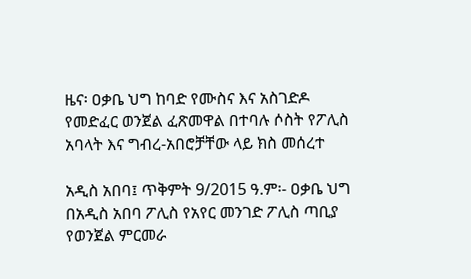ዜና፡ ዐቃቤ ህግ ከባድ የሙስና እና አስገድዶ የመድፈር ወንጀል ፈጽመዋል በተባሉ ሶስት የፖሊስ አባላት እና ግብረ-አበሮቻቸው ላይ ክስ መሰረተ

አዲስ አበባ፤ ጥቅምት 9/2015 ዓ.ም፡- ዐቃቤ ህግ በአዲስ አበባ ፖሊስ የአየር መንገድ ፖሊስ ጣቢያ የወንጀል ምርመራ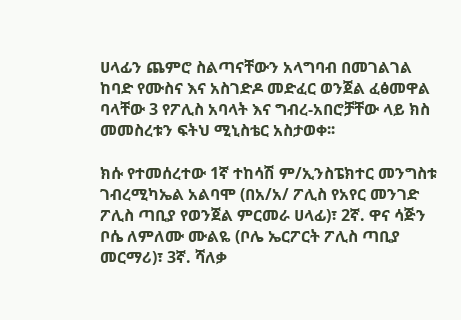ሀላፊን ጨምሮ ስልጣናቸውን አላግባብ በመገልገል ከባድ የሙስና እና አስገድዶ መድፈር ወንጀል ፈፅመዋል ባላቸው 3 የፖሊስ አባላት እና ግብረ-አበሮቻቸው ላይ ክስ መመስረቱን ፍትህ ሚኒስቴር አስታወቀ፡፡

ክሱ የተመሰረተው 1ኛ ተከሳሽ ም/ኢንስፔክተር መንግስቱ ገብረሚካኤል አልባሞ (በአ/አ/ ፖሊስ የአየር መንገድ ፖሊስ ጣቢያ የወንጀል ምርመራ ሀላፊ)፣ 2ኛ. ዋና ሳጅን ቦሴ ለምለሙ ሙልዬ (ቦሌ ኤርፖርት ፖሊስ ጣቢያ መርማሪ)፣ 3ኛ. ሻለቃ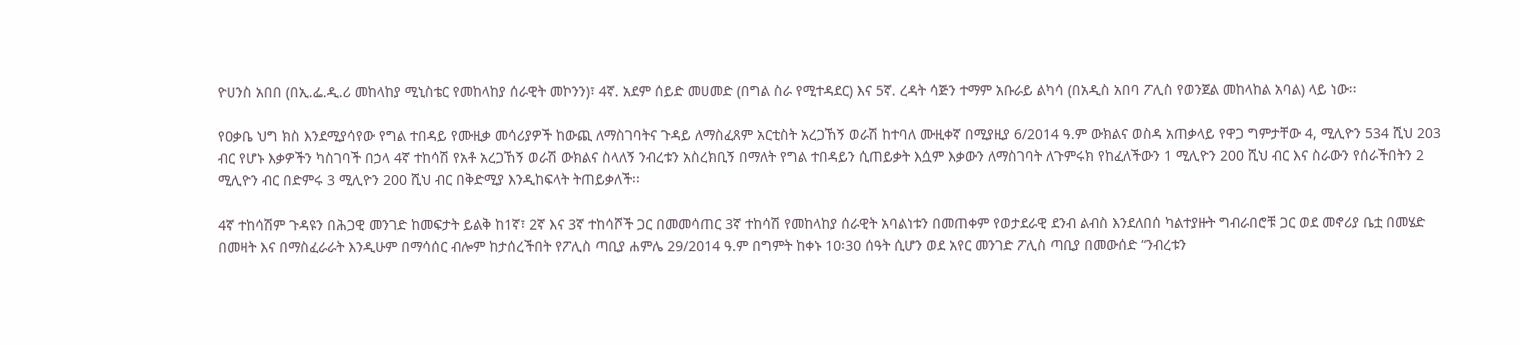ዮሀንስ አበበ (በኢ.ፌ.ዲ.ሪ መከላከያ ሚኒስቴር የመከላከያ ሰራዊት መኮንን)፣ 4ኛ. አደም ሰይድ መሀመድ (በግል ስራ የሚተዳደር) እና 5ኛ. ረዳት ሳጅን ተማም አቡራይ ልካሳ (በአዲስ አበባ ፖሊስ የወንጀል መከላከል አባል) ላይ ነው፡፡

የዐቃቤ ህግ ክስ እንደሚያሳየው የግል ተበዳይ የሙዚቃ መሳሪያዎች ከውጪ ለማስገባትና ጉዳይ ለማስፈጸም አርቲስት አረጋኸኝ ወራሽ ከተባለ ሙዚቀኛ በሚያዚያ 6/2014 ዓ.ም ውክልና ወስዳ አጠቃላይ የዋጋ ግምታቸው 4, ሚሊዮን 534 ሺህ 203 ብር የሆኑ እቃዎችን ካስገባች በኃላ 4ኛ ተከሳሽ የአቶ አረጋኸኝ ወራሽ ውክልና ስላለኝ ንብረቱን አስረክቢኝ በማለት የግል ተበዳይን ሲጠይቃት እሷም እቃውን ለማስገባት ለጉምሩክ የከፈለችውን 1 ሚሊዮን 200 ሺህ ብር እና ስራውን የሰራችበትን 2 ሚሊዮን ብር በድምሩ 3 ሚሊዮን 200 ሺህ ብር በቅድሚያ እንዲከፍላት ትጠይቃለች፡፡

4ኛ ተከሳሽም ጉዳዩን በሕጋዊ መንገድ ከመፍታት ይልቅ ከ1ኛ፣ 2ኛ እና 3ኛ ተከሳሾች ጋር በመመሳጠር 3ኛ ተከሳሽ የመከላከያ ሰራዊት አባልነቱን በመጠቀም የወታደራዊ ደንብ ልብስ እንደለበሰ ካልተያዙት ግብራበሮቹ ጋር ወደ መኖሪያ ቤቷ በመሄድ በመዛት እና በማስፈራራት እንዲሁም በማሳሰር ብሎም ከታሰረችበት የፖሊስ ጣቢያ ሐምሌ 29/2014 ዓ.ም በግምት ከቀኑ 10፡30 ሰዓት ሲሆን ወደ አየር መንገድ ፖሊስ ጣቢያ በመውሰድ “ንብረቱን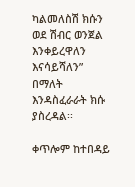ካልመለስሽ ክሱን ወደ ሽብር ወንጀል እንቀይረዋለን እናሳይሻለን” በማለት እንዳስፈራራት ክሱ ያስረዳል፡፡

ቀጥሎም ከተበዳይ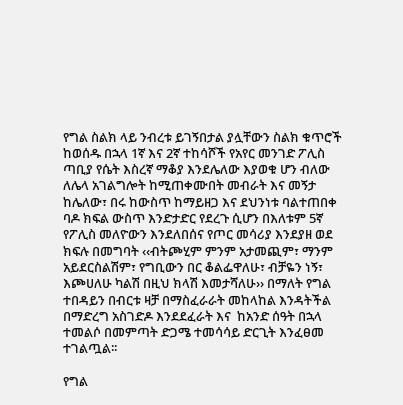የግል ስልክ ላይ ንብረቱ ይገኝበታል ያሏቸውን ስልክ ቁጥሮች ከወሰዱ በኋላ 1ኛ እና 2ኛ ተከሳሾች የአየር መንገድ ፖሊስ ጣቢያ የሴት እስረኛ ማቆያ እንደሌለው እያወቁ ሆን ብለው ለሌላ አገልግሎት ከሚጠቀሙበት መብራት እና መኝታ ከሌለው፣ በሩ ከውስጥ ከማይዘጋ እና ደህንነቱ ባልተጠበቀ ባዶ ክፍል ውስጥ እንድታድር የደረጉ ሲሆን በእለቱም 5ኛ የፖሊስ መለዮውን እንደለበሰና የጦር መሳሪያ እንደያዘ ወደ ክፍሉ በመግባት ‹‹ብትጮሂም ምንም አታመጪም፣ ማንም አይደርስልሽም፣ የግቢውን በር ቆልፌዋለሁ፣ ብቻዬን ነኝ፣ እጮሀለሁ ካልሽ በዚህ ክላሽ እመታሻለሁ›› በማለት የግል ተበዳይን በብርቱ ዛቻ በማስፈራራት መከላከል እንዳትችል በማድረግ አስገድዶ እንደደፈራት እና  ከአንድ ሰዓት በኋላ ተመልሶ በመምጣት ድጋሜ ተመሳሳይ ድርጊት እንፈፀመ ተገልጧል፡፡

የግል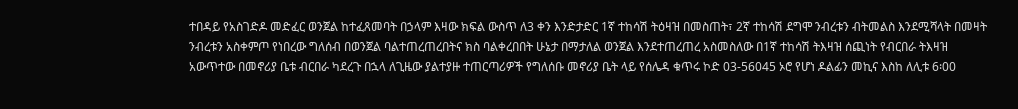ተበዳይ የአስገድዶ መድፈር ወንጀል ከተፈጸመባት በኃላም እዛው ክፍል ውስጥ ለ3 ቀን እንድታድር 1ኛ ተከሳሽ ትዕዛዝ በመስጠት፣ 2ኛ ተከሳሽ ደግሞ ንብረቱን ብትመልስ እንደሚሻላት በመዛት ንብረቱን አስቀምጦ የነበረው ግለሰብ በወንጀል ባልተጠረጠረበትና ክስ ባልቀረበበት ሁኔታ በማታለል ወንጀል እንደተጠረጠረ አስመስለው በ1ኛ ተከሳሽ ትእዛዝ ሰጪነት የብርበራ ትእዛዝ አውጥተው በመኖሪያ ቤቱ ብርበራ ካደረጉ በኋላ ለጊዜው ያልተያዙ ተጠርጣሪዎች የግለሰቡ መኖሪያ ቤት ላይ የሰሌዳ ቁጥሩ ኮድ 03-56045 ኦሮ የሆነ ዶልፊን መኪና እስከ ለሊቱ 6፡00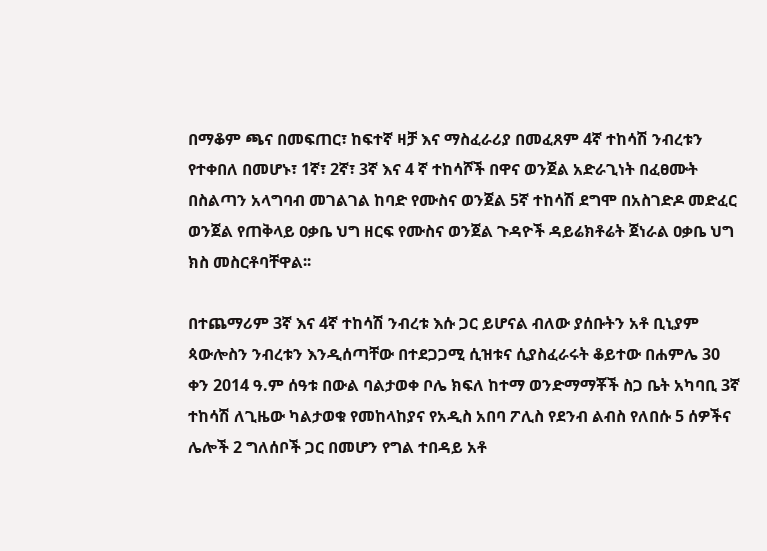በማቆም ጫና በመፍጠር፣ ከፍተኛ ዛቻ እና ማስፈራሪያ በመፈጸም 4ኛ ተከሳሽ ንብረቱን የተቀበለ በመሆኑ፣ 1ኛ፣ 2ኛ፣ 3ኛ እና 4 ኛ ተከሳሾች በዋና ወንጀል አድራጊነት በፈፀሙት በስልጣን አላግባብ መገልገል ከባድ የሙስና ወንጀል 5ኛ ተከሳሽ ደግሞ በአስገድዶ መድፈር ወንጀል የጠቅላይ ዐቃቤ ህግ ዘርፍ የሙስና ወንጀል ጉዳዮች ዳይሬክቶሬት ጀነራል ዐቃቤ ህግ ክስ መስርቶባቸዋል፡፡

በተጨማሪም 3ኛ እና 4ኛ ተከሳሽ ንብረቱ እሱ ጋር ይሆናል ብለው ያሰቡትን አቶ ቢኒያም ጳውሎስን ንብረቱን እንዲሰጣቸው በተደጋጋሚ ሲዝቱና ሲያስፈራሩት ቆይተው በሐምሌ 30 ቀን 2014 ዓ.ም ሰዓቱ በውል ባልታወቀ ቦሌ ክፍለ ከተማ ወንድማማቾች ስጋ ቤት አካባቢ 3ኛ ተከሳሽ ለጊዜው ካልታወቁ የመከላከያና የአዲስ አበባ ፖሊስ የደንብ ልብስ የለበሱ 5 ሰዎችና ሌሎች 2 ግለሰቦች ጋር በመሆን የግል ተበዳይ አቶ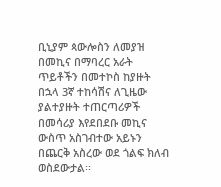ቢኒያም ጳውሎስን ለመያዝ በመኪና በማባረር አራት ጥይቶችን በመተኮስ ከያዙት በኋላ 3ኛ ተከሳሽና ለጊዜው ያልተያዙት ተጠርጣሪዎች በመሳሪያ እየደበደቡ መኪና ውስጥ አስገብተው አይኑን በጨርቅ አስረው ወደ ጎልፍ ክለብ ወስደውታል፡፡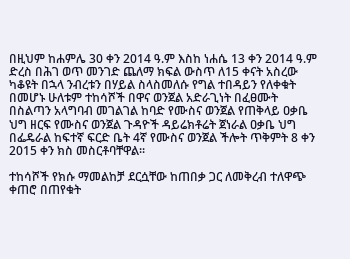በዚህም ከሐምሌ 30 ቀን 2014 ዓ.ም እስከ ነሐሴ 13 ቀን 2014 ዓ.ም ድረስ በሕገ ወጥ መንገድ ጨለማ ክፍል ውስጥ ለ15 ቀናት አስረው ካቆዩት በኋላ ንብረቱን በሃይል ስላስመለሱ የግል ተበዳይን የለቀቁት በመሆኑ ሁለቱም ተከሳሾች በዋና ወንጀል አድራጊነት በፈፀሙት በስልጣን አላግባብ መገልገል ከባድ የሙስና ወንጀል የጠቅላይ ዐቃቤ ህግ ዘርፍ የሙስና ወንጀል ጉዳዮች ዳይሬክቶሬት ጀነራል ዐቃቤ ህግ በፌዴራል ከፍተኛ ፍርድ ቤት 4ኛ የሙስና ወንጀል ችሎት ጥቅምት 8 ቀን 2015 ቀን ክስ መስርቶባቸዋል፡፡

ተከሳሾች የክሱ ማመልከቻ ደርሷቸው ከጠበቃ ጋር ለመቅረብ ተለዋጭ ቀጠሮ በጠየቁት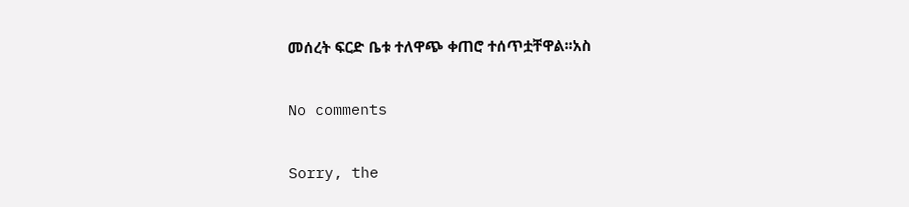መሰረት ፍርድ ቤቱ ተለዋጭ ቀጠሮ ተሰጥቷቸዋል፡፡አስ

No comments

Sorry, the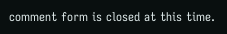comment form is closed at this time.